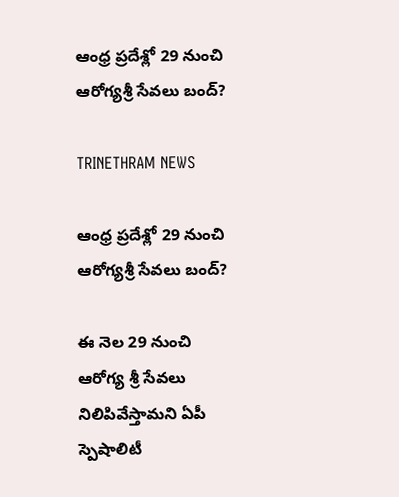ఆంధ్ర ప్రదేశ్లో 29 నుంచి ఆరోగ్యశ్రీ సేవలు బంద్?

TRINETHRAM NEWS

ఆంధ్ర ప్రదేశ్లో 29 నుంచి ఆరోగ్యశ్రీ సేవలు బంద్?

ఈ నెల 29 నుంచి ఆరోగ్య శ్రీ సేవలు నిలిపివేస్తామని ఏపీ స్పెషాలిటీ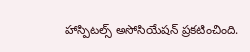హాస్పిటల్స్ అసోసియేషన్ ప్రకటించింది.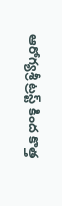ఆరోగ్యశ్రీ ట్రస్ట్ కింద కొత్త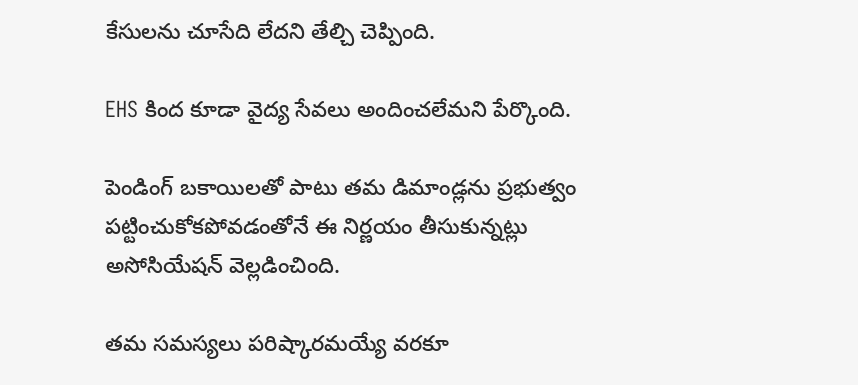కేసులను చూసేది లేదని తేల్చి చెప్పింది.

EHS కింద కూడా వైద్య సేవలు అందించలేమని పేర్కొంది.

పెండింగ్ బకాయిలతో పాటు తమ డిమాండ్లను ప్రభుత్వం పట్టించుకోకపోవడంతోనే ఈ నిర్ణయం తీసుకున్నట్లు అసోసియేషన్ వెల్లడించింది.

తమ సమస్యలు పరిష్కారమయ్యే వరకూ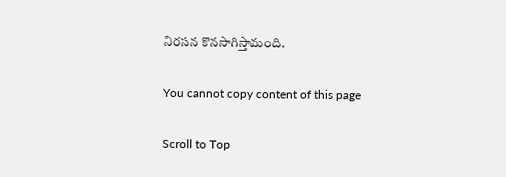నిరసన కొనసాగిస్తామంది.

You cannot copy content of this page

Scroll to Top